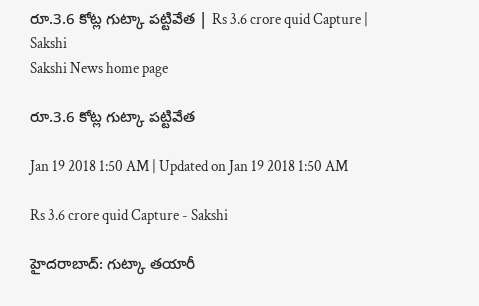రూ.3.6 కోట్ల గుట్కా పట్టివేత | Rs 3.6 crore quid Capture | Sakshi
Sakshi News home page

రూ.3.6 కోట్ల గుట్కా పట్టివేత

Jan 19 2018 1:50 AM | Updated on Jan 19 2018 1:50 AM

Rs 3.6 crore quid Capture - Sakshi

హైదరాబాద్‌: గుట్కా తయారీ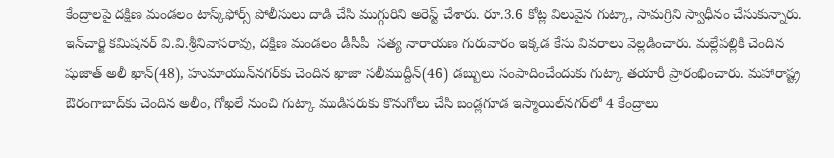కేంద్రాలపై దక్షిణ మండలం టాస్క్‌ఫోర్స్‌ పోలీసులు దాడి చేసి ముగ్గురిని అరెస్ట్‌ చేశారు. రూ.3.6 కోట్ల విలువైన గుట్కా, సామగ్రిని స్వాధీనం చేసుకున్నారు. ఇన్‌చార్జి కమిషనర్‌ వి.వి.శ్రీనివాసరావు, దక్షిణ మండలం డీసీపీ  సత్య నారాయణ గురువారం ఇక్కడ కేసు వివరాలు వెల్లడించారు. మల్లేపల్లికి చెందిన షుజాత్‌ అలీ ఖాన్‌(48), హుమాయున్‌నగర్‌కు చెందిన ఖాజా సలీముద్దీన్‌(46) డబ్బులు సంపాదించేందుకు గుట్కా తయారీ ప్రారంభించారు. మహారాష్ట్ర ఔరంగాబాద్‌కు చెందిన అలీం, గోఖలే నుంచి గుట్కా ముడిసరుకు కొనుగోలు చేసి బండ్లగూడ ఇస్మాయిల్‌నగర్‌లో 4 కేంద్రాలు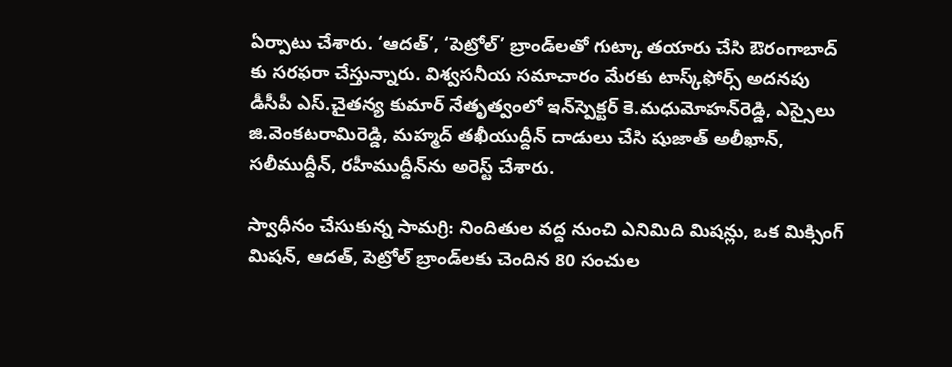ఏర్పాటు చేశారు. ‘ఆదత్‌’, ‘పెట్రోల్‌’ బ్రాండ్‌లతో గుట్కా తయారు చేసి ఔరంగాబాద్‌ కు సరఫరా చేస్తున్నారు. విశ్వసనీయ సమాచారం మేరకు టాస్క్‌ఫోర్స్‌ అదనపు డీసీపీ ఎస్‌.చైతన్య కుమార్‌ నేతృత్వంలో ఇన్‌స్పెక్టర్‌ కె.మధుమోహన్‌రెడ్డి, ఎస్సైలు జి.వెంకటరామిరెడ్డి, మహ్మద్‌ తఖీయుద్దీన్‌ దాడులు చేసి షుజాత్‌ అలీఖాన్, సలీముద్దీన్, రహీముద్దీన్‌ను అరెస్ట్‌ చేశారు.

స్వాధీనం చేసుకున్న సామగ్రి: నిందితుల వద్ద నుంచి ఎనిమిది మిషన్లు, ఒక మిక్సింగ్‌ మిషన్, ఆదత్, పెట్రోల్‌ బ్రాండ్‌లకు చెందిన 80 సంచుల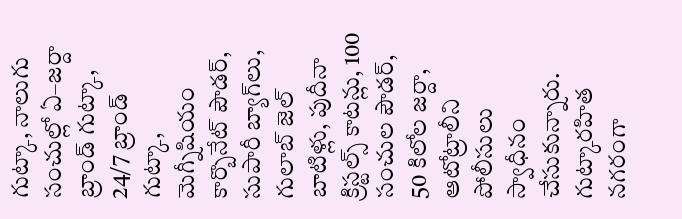గుట్కా, నాలుగు సంచుల్లో ఏ–జర్దా బ్రాండ్‌ గుట్కా, 24/7 బ్రాండ్‌ గుట్కా, మెగ్నీషియం కార్బొనేట్‌ పౌడర్, సుపారీ బ్యాగ్‌లు, గులాబ్‌ జెల్‌ బాటిళ్లు, పుదీనా క్రిస్టల్స్‌ కాటన్లు, 100 సంచుల పౌడర్, 50 కిలోల జర్దా, ఆటోట్రాలీని పోలీసులు స్వాధీనం చేసుకున్నారు.   గుట్కారహిత నగరంగా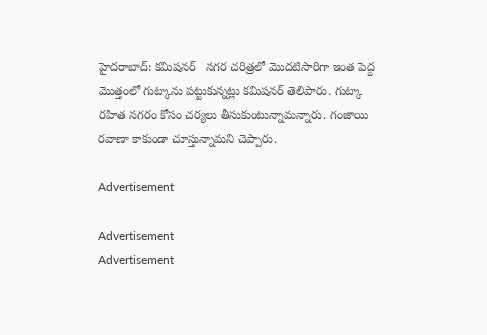హైదరాబాద్‌: కమిషనర్‌   నగర చరిత్రలో మొదటిసారిగా ఇంత పెద్ద మొత్తంలో గుట్కాను పట్టుకున్నట్లు కమిషనర్‌ తెలిపారు. గుట్కా రహిత నగరం కోసం చర్యలు తీసుకుంటున్నామన్నారు. గంజాయి రవాణా కాకుండా చూస్తున్నామని చెప్పారు.

Advertisement

Advertisement
Advertisement